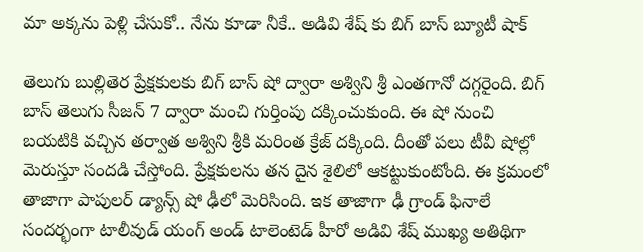మా అక్కను పెళ్లి చేసుకో.. నేను కూడా నీకే.. అడివి శేష్ కు బిగ్ బాస్ బ్యూటీ షాక్

తెలుగు బుల్లితెర ప్రేక్షకులకు బిగ్ బాస్ షో ద్వారా అశ్విని శ్రీ ఎంతగానో దగ్గరైంది. బిగ్ బాస్ తెలుగు సీజన్ 7 ద్వారా మంచి గుర్తింపు దక్కించుకుంది. ఈ షో నుంచి బయటికి వచ్చిన తర్వాత అశ్విని శ్రీకి మరింత క్రేజ్ దక్కింది. దీంతో పలు టీవీ షోల్లో మెరుస్తూ సందడి చేస్తోంది. ప్రేక్షకులను తన దైన శైలిలో ఆకట్టుకుంటోంది. ఈ క్రమంలో తాజాగా పాపులర్ డ్యాన్స్ షో ఢీలో మెరిసింది. ఇక తాజాగా ఢీ గ్రాండ్ ఫినాలే సందర్భంగా టాలీవుడ్ యంగ్ అండ్ టాలెంటెడ్ హీరో అడివి శేష్ ముఖ్య అతిథిగా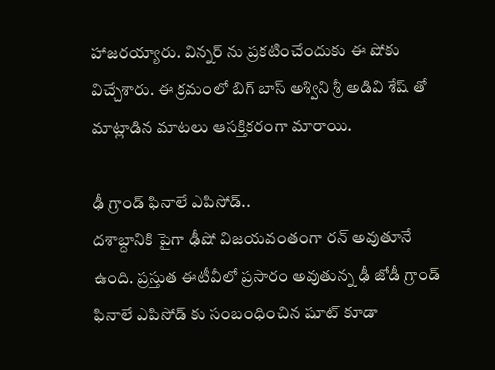హాజరయ్యారు. విన్నర్ ను ప్రకటించేందుకు ఈ షోకు విచ్చేశారు. ఈ క్రమంలో బిగ్ బాస్ అశ్విని శ్రీ అడివి శేష్ తో మాట్లాడిన మాటలు ఆసక్తికరంగా మారాయి.

ఢీ గ్రాండ్ ఫినాలే ఎపిసోడ్..
దశాబ్దానికి పైగా ఢీషో విజయవంతంగా రన్ అవుతూనే ఉంది. ప్రస్తుత ఈటీవీలో ప్రసారం అవుతున్న ఢీ జోడీ గ్రాండ్ ఫినాలే ఎపిసోడ్ కు సంబంధించిన షూట్ కూడా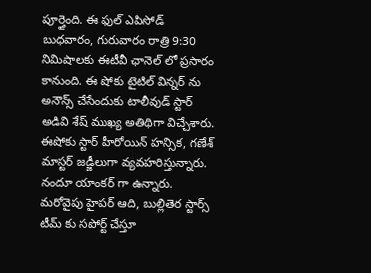పూర్తైంది. ఈ ఫుల్ ఎపిసోడ్ బుధవారం, గురువారం రాత్రి 9:30 నిమిషాలకు ఈటీవీ ఛానెల్ లో ప్రసారం కానుంది. ఈ షోకు టైటిల్ విన్నర్ ను అనౌన్స్ చేసేందుకు టాలీవుడ్ స్టార్ అడివి శేష్ ముఖ్య అతిథిగా విచ్చేశారు. ఈషోకు స్టార్ హీరోయిన్ హన్సిక, గణేశ్ మాస్టర్ జడ్జీలుగా వ్యవహరిస్తున్నారు. నందూ యాంకర్ గా ఉన్నారు. మరోవైపు హైపర్ ఆది, బుల్లితెర స్టార్స్ టీమ్ కు సపోర్ట్ చేస్తూ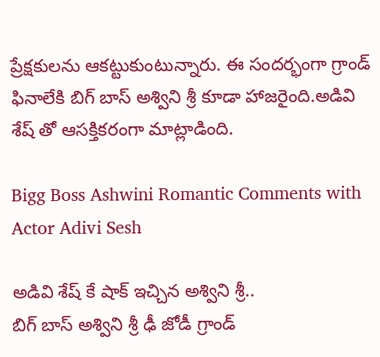ప్రేక్షకులను ఆకట్టుకుంటున్నారు. ఈ సందర్భంగా గ్రాండ్ ఫినాలేకి బిగ్ బాస్ అశ్విని శ్రీ కూడా హాజరైంది.అడివి శేష్ తో ఆసక్తికరంగా మాట్లాడింది.

Bigg Boss Ashwini Romantic Comments with Actor Adivi Sesh

అడివి శేష్ కే షాక్ ఇచ్చిన అశ్విని శ్రీ..
బిగ్ బాస్ అశ్విని శ్రీ ఢీ జోడీ గ్రాండ్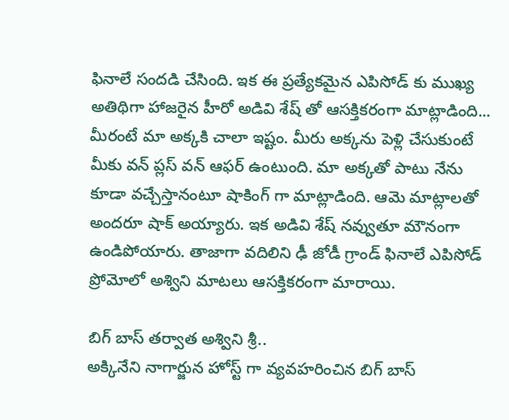ఫినాలే సందడి చేసింది. ఇక ఈ ప్రత్యేకమైన ఎపిసోడ్ కు ముఖ్య అతిథిగా హాజరైన హీరో అడివి శేష్ తో ఆసక్తికరంగా మాట్లాడింది... మీరంటే మా అక్కకి చాలా ఇష్టం. మీరు అక్కను పెళ్లి చేసుకుంటే మీకు వన్ ప్లస్ వన్ ఆఫర్ ఉంటుంది. మా అక్కతో పాటు నేను కూడా వచ్చేస్తానంటూ షాకింగ్ గా మాట్లాడింది. ఆమె మాట్లాలతో అందరూ షాక్ అయ్యారు. ఇక అడివి శేష్ నవ్వుతూ మౌనంగా ఉండిపోయారు. తాజాగా వదిలిని ఢీ జోడీ గ్రాండ్ ఫినాలే ఎపిసోడ్ ప్రోమోలో అశ్విని మాటలు ఆసక్తికరంగా మారాయి.

బిగ్ బాస్ తర్వాత అశ్విని శ్రీ..
అక్కినేని నాగార్జున హోస్ట్ గా వ్యవహరించిన బిగ్ బాస్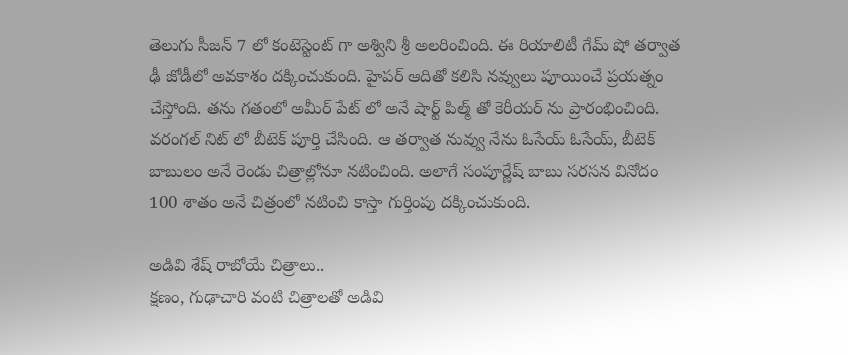తెలుగు సీజన్ 7 లో కంటెస్టెంట్ గా అశ్విని శ్రీ అలరించింది. ఈ రియాలిటీ గేమ్ షో తర్వాత ఢీ జోడీలో అవకాశం దక్కించుకుంది. హైపర్ ఆదితో కలిసి నవ్వులు పూయించే ప్రయత్నం చేస్తోంది. తను గతంలో అమీర్ పేట్ లో అనే షార్ట్ పిల్మ్ తో కెరీయర్ ను ప్రారంభించింది. వరంగల్ నిట్ లో బీటెక్ పూర్తి చేసింది. ఆ తర్వాత నువ్వు నేను ఓసేయ్ ఓసేయ్, బీటెక్ బాబులం అనే రెండు చిత్రాల్లోనూ నటించింది. అలాగే సంపూర్ణేష్ బాబు సరసన వినోదం 100 శాతం అనే చిత్రంలో నటించి కాస్తా గుర్తింపు దక్కించుకుంది.

అడివి శేష్ రాబోయే చిత్రాలు..
క్షణం, గుఢాచారి వంటి చిత్రాలతో అడివి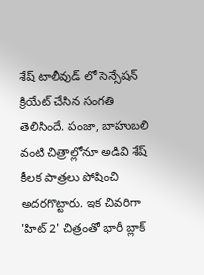శేష్ టాలీవుడ్ లో సెన్సేషన్ క్రియేట్ చేసిన సంగతి తెలిసిందే. పంజా, బాహుబలి వంటి చిత్రాల్లోనూ అడివి శేష్ కీలక పాత్రలు పోషించి అదరగొట్టారు. ఇక చివరిగా 'హిట్ 2' చిత్రంతో భారీ బ్లాక్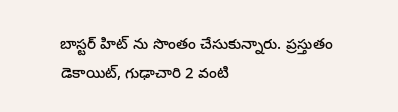బాస్టర్ హిట్ ను సొంతం చేసుకున్నారు. ప్రస్తుతం డెకాయిట్, గుఢాచారి 2 వంటి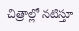చిత్రాల్లో నటిస్తూ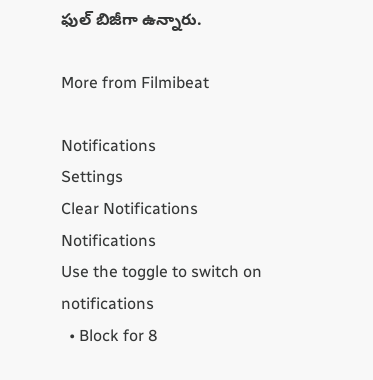ఫుల్ బిజీగా ఉన్నారు.

More from Filmibeat

Notifications
Settings
Clear Notifications
Notifications
Use the toggle to switch on notifications
  • Block for 8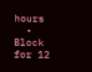hours
  • Block for 12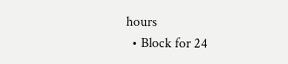hours
  • Block for 24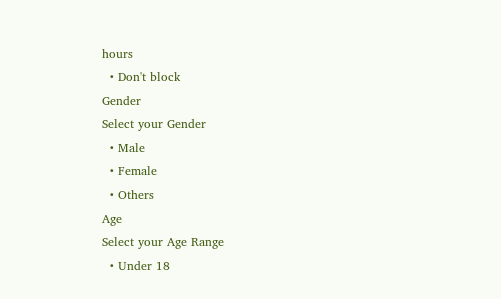hours
  • Don't block
Gender
Select your Gender
  • Male
  • Female
  • Others
Age
Select your Age Range
  • Under 18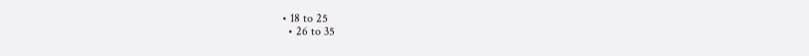• 18 to 25
  • 26 to 35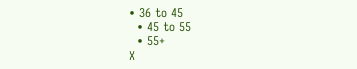• 36 to 45
  • 45 to 55
  • 55+
X